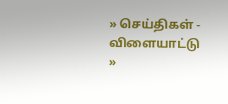» செய்திகள் - விளையாட்டு »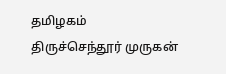தமிழகம்
திருச்செந்தூர் முருகன்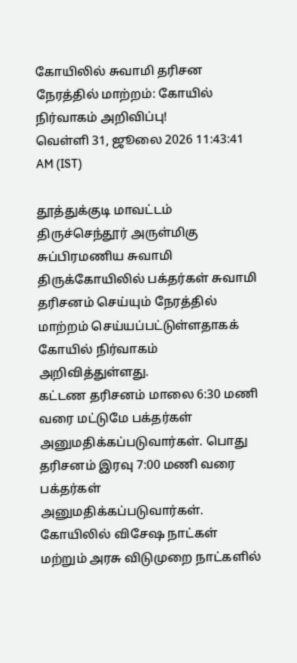கோயிலில் சுவாமி தரிசன நேரத்தில் மாற்றம்: கோயில் நிர்வாகம் அறிவிப்பு!
வெள்ளி 31, ஜூலை 2026 11:43:41 AM (IST)

தூத்துக்குடி மாவட்டம் திருச்செந்தூர் அருள்மிகு சுப்பிரமணிய சுவாமி திருக்கோயிலில் பக்தர்கள் சுவாமி தரிசனம் செய்யும் நேரத்தில் மாற்றம் செய்யப்பட்டுள்ளதாகக் கோயில் நிர்வாகம் அறிவித்துள்ளது.
கட்டண தரிசனம் மாலை 6:30 மணி வரை மட்டுமே பக்தர்கள் அனுமதிக்கப்படுவார்கள். பொது தரிசனம் இரவு 7:00 மணி வரை பக்தர்கள் அனுமதிக்கப்படுவார்கள். கோயிலில் விசேஷ நாட்கள் மற்றும் அரசு விடுமுறை நாட்களில்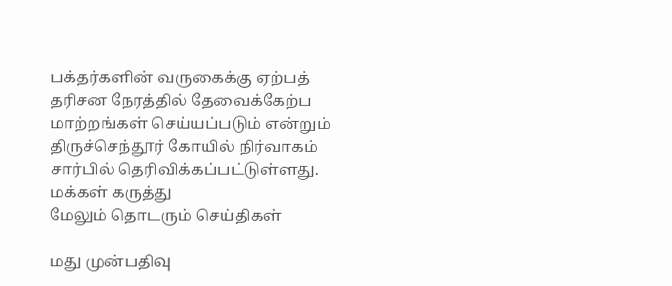பக்தர்களின் வருகைக்கு ஏற்பத் தரிசன நேரத்தில் தேவைக்கேற்ப மாற்றங்கள் செய்யப்படும் என்றும் திருச்செந்தூர் கோயில் நிர்வாகம் சார்பில் தெரிவிக்கப்பட்டுள்ளது.
மக்கள் கருத்து
மேலும் தொடரும் செய்திகள்

மது முன்பதிவு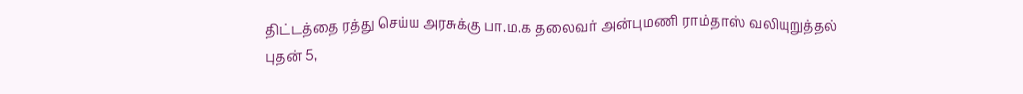திட்டத்தை ரத்து செய்ய அரசுக்கு பா.ம.க தலைவர் அன்புமணி ராம்தாஸ் வலியுறுத்தல்
புதன் 5,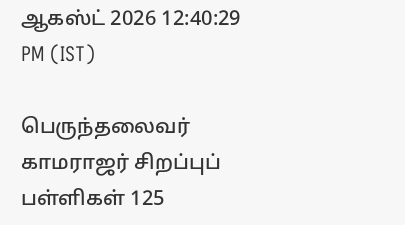ஆகஸ்ட் 2026 12:40:29 PM (IST)

பெருந்தலைவர் காமராஜர் சிறப்புப் பள்ளிகள் 125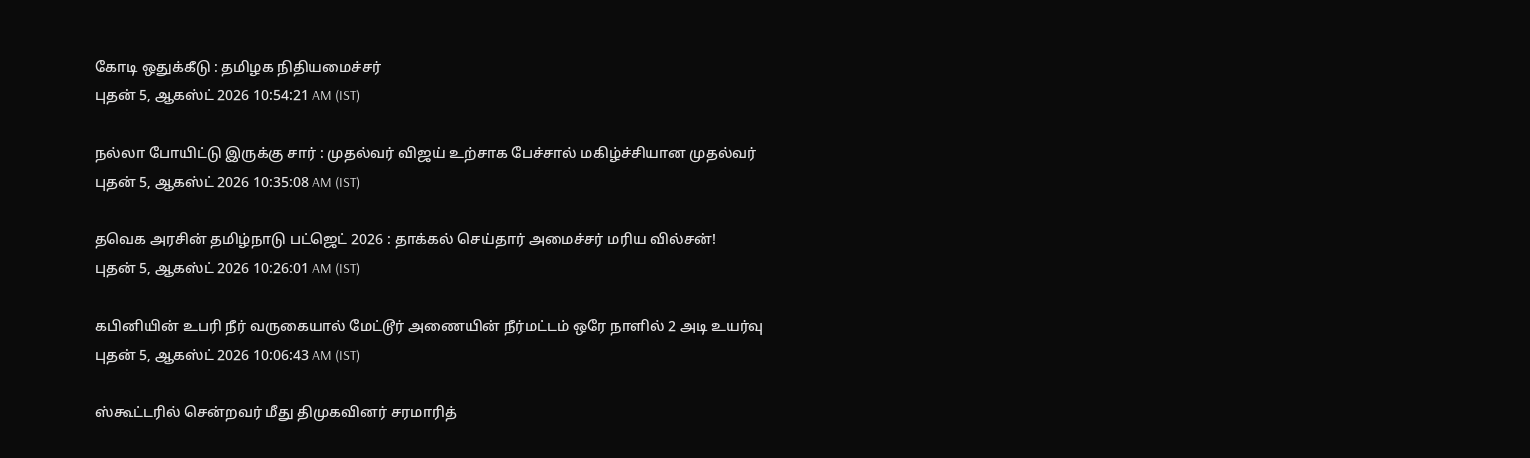கோடி ஒதுக்கீடு : தமிழக நிதியமைச்சர்
புதன் 5, ஆகஸ்ட் 2026 10:54:21 AM (IST)

நல்லா போயிட்டு இருக்கு சார் : முதல்வர் விஜய் உற்சாக பேச்சால் மகிழ்ச்சியான முதல்வர்
புதன் 5, ஆகஸ்ட் 2026 10:35:08 AM (IST)

தவெக அரசின் தமிழ்நாடு பட்ஜெட் 2026 : தாக்கல் செய்தார் அமைச்சர் மரிய வில்சன்!
புதன் 5, ஆகஸ்ட் 2026 10:26:01 AM (IST)

கபினியின் உபரி நீர் வருகையால் மேட்டூர் அணையின் நீர்மட்டம் ஒரே நாளில் 2 அடி உயர்வு
புதன் 5, ஆகஸ்ட் 2026 10:06:43 AM (IST)

ஸ்கூட்டரில் சென்றவர் மீது திமுகவினர் சரமாரித்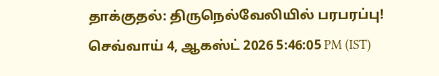தாக்குதல்: திருநெல்வேலியில் பரபரப்பு!
செவ்வாய் 4, ஆகஸ்ட் 2026 5:46:05 PM (IST)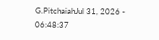G.PitchaiahJul 31, 2026 - 06:48:37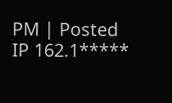PM | Posted IP 162.1*****